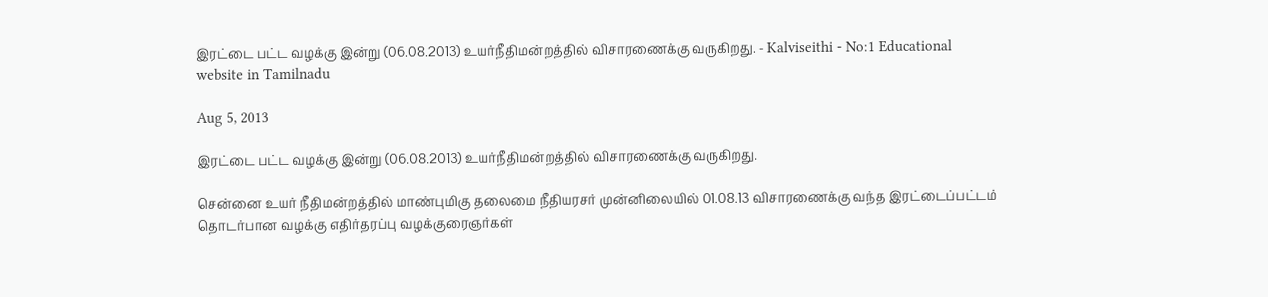இரட்டை பட்ட வழக்கு இன்று (06.08.2013) உயர்நீதிமன்றத்தில் விசாரணைக்கு வருகிறது. - Kalviseithi - No:1 Educational website in Tamilnadu

Aug 5, 2013

இரட்டை பட்ட வழக்கு இன்று (06.08.2013) உயர்நீதிமன்றத்தில் விசாரணைக்கு வருகிறது.

சென்னை உயர் நீதிமன்றத்தில் மாண்புமிகு தலைமை நீதியரசர் முன்னிலையில் 01.08.13 விசாரணைக்கு வந்த இரட்டைப்பட்டம் தொடர்பான வழக்கு எதிர்தரப்பு வழக்குரைஞர்கள்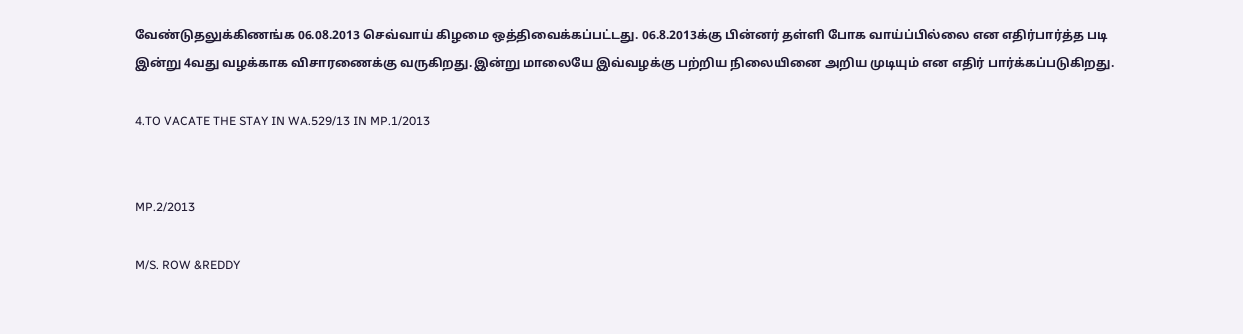வேண்டுதலுக்கிணங்க 06.08.2013 செவ்வாய் கிழமை ஒத்திவைக்கப்பட்டது. 06.8.2013க்கு பின்னர் தள்ளி போக வாய்ப்பில்லை என எதிர்பார்த்த படி இன்று 4வது வழக்காக விசாரணைக்கு வருகிறது.இன்று மாலையே இவ்வழக்கு பற்றிய நிலையினை அறிய முடியும் என எதிர் பார்க்கப்படுகிறது.

4.TO VACATE THE STAY IN WA.529/13 IN MP.1/2013


MP.2/2013

M/S. ROW &REDDY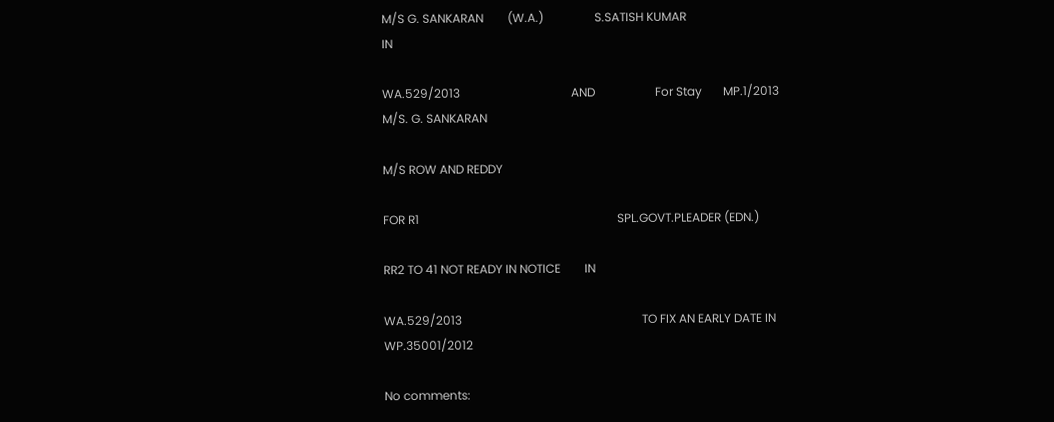M/S G. SANKARAN        (W.A.)                 S.SATISH KUMAR                                                     IN

WA.529/2013                                     AND                    For Stay       MP.1/2013              M/S. G. SANKARAN

M/S ROW AND REDDY

FOR R1                                                                  SPL.GOVT.PLEADER (EDN.)

RR2 TO 41 NOT READY IN NOTICE        IN

WA.529/2013                                                            TO FIX AN EARLY DATE IN WP.35001/2012

No comments: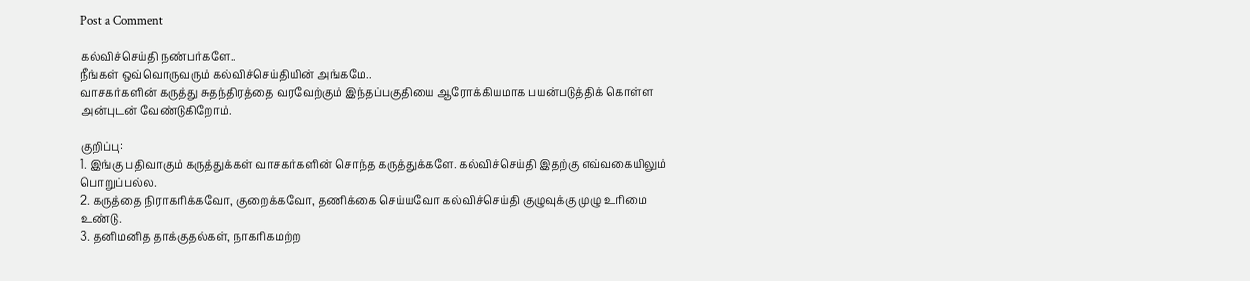Post a Comment

கல்விச்செய்தி நண்பர்களே..
நீங்கள் ஒவ்வொருவரும் கல்விச்செய்தியின் அங்கமே..
வாசகர்களின் கருத்து சுதந்திரத்தை வரவேற்கும் இந்தப்பகுதியை ஆரோக்கியமாக பயன்படுத்திக் கொள்ள அன்புடன் வேண்டுகிறோம்.

குறிப்பு:
1. இங்கு பதிவாகும் கருத்துக்கள் வாசகர்களின் சொந்த கருத்துக்களே. கல்விச்செய்தி இதற்கு எவ்வகையிலும் பொறுப்பல்ல.
2. கருத்தை நிராகரிக்கவோ, குறைக்கவோ, தணிக்கை செய்யவோ கல்விச்செய்தி குழுவுக்கு முழு உரிமை உண்டு.
3. தனிமனித தாக்குதல்கள், நாகரிகமற்ற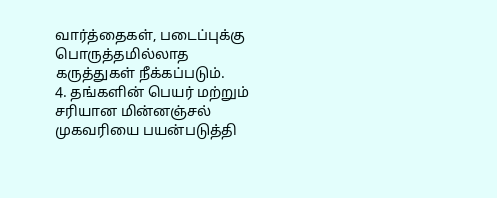வார்த்தைகள், படைப்புக்கு பொருத்தமில்லாத கருத்துகள் நீக்கப்படும்.
4. தங்களின் பெயர் மற்றும் சரியான மின்னஞ்சல் முகவரியை பயன்படுத்தி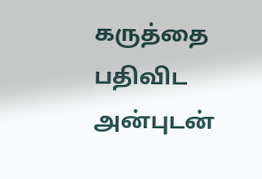கருத்தை பதிவிட அன்புடன்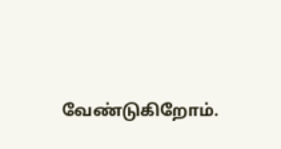வேண்டுகிறோம்.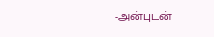-அன்புடன்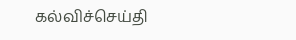கல்விச்செய்தி